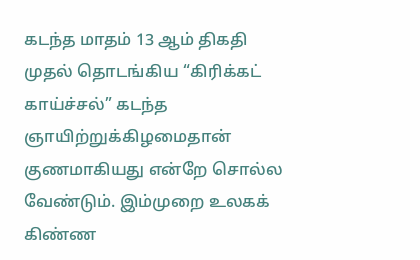கடந்த மாதம் 13 ஆம் திகதி முதல் தொடங்கிய “கிரிக்கட் காய்ச்சல்” கடந்த ஞாயிற்றுக்கிழமைதான் குணமாகியது என்றே சொல்ல வேண்டும். இம்முறை உலகக் கிண்ண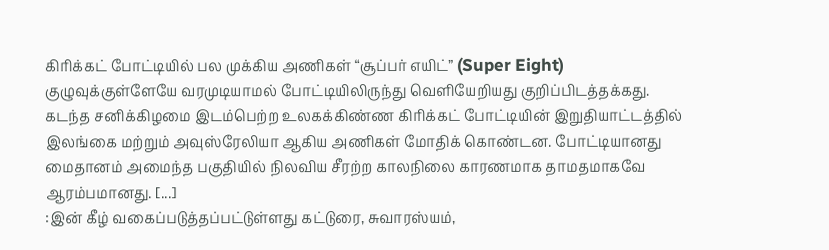கிரிக்கட் போட்டியில் பல முக்கிய அணிகள் “சூப்பர் எயிட்” (Super Eight) குழுவுக்குள்ளேயே வரமுடியாமல் போட்டியிலிருந்து வெளியேறியது குறிப்பிடத்தக்கது.
கடந்த சனிக்கிழமை இடம்பெற்ற உலகக்கிண்ண கிரிக்கட் போட்டியின் இறுதியாட்டத்தில் இலங்கை மற்றும் அவுஸ்ரேலியா ஆகிய அணிகள் மோதிக் கொண்டன. போட்டியானது மைதானம் அமைந்த பகுதியில் நிலவிய சீரற்ற காலநிலை காரணமாக தாமதமாகவே ஆரம்பமானது. [...]
:இன் கீழ் வகைப்படுத்தப்பட்டுள்ளது கட்டுரை, சுவாரஸ்யம்,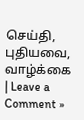செய்தி, புதியவை, வாழ்க்கை | Leave a Comment »